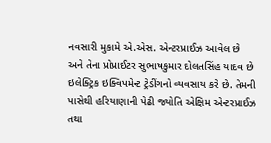નવસારી મુકામે એ.એસ. એન્ટરપ્રાઈઝ આવેલ છે અને તેના પ્રોપ્રાઈટર સુભાષકુમાર દોલતસિંહ યાદવ છે ઇલેક્ટ્રિક ઇક્વિપમેન્ટ ટ્રેડીંગનો વ્યવસાય કરે છે. તેમની પાસેથી હરિયાણાની પેઢી જ્યોતિ એક્ષિમ એન્ટરપ્રાઈઝ તથા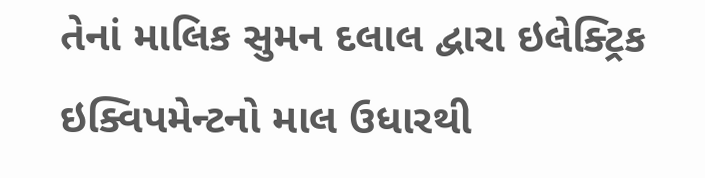તેનાં માલિક સુમન દલાલ દ્વારા ઇલેક્ટ્રિક ઇક્વિપમેન્ટનો માલ ઉધારથી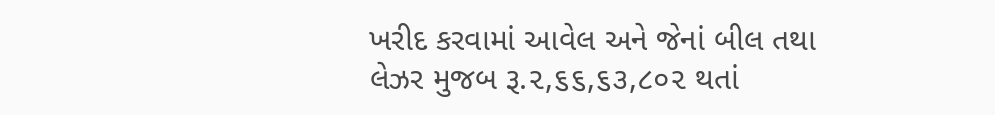ખરીદ કરવામાં આવેલ અને જેનાં બીલ તથા લેઝર મુજબ રૂ.૨,૬૬,૬૩,૮૦૨ થતાં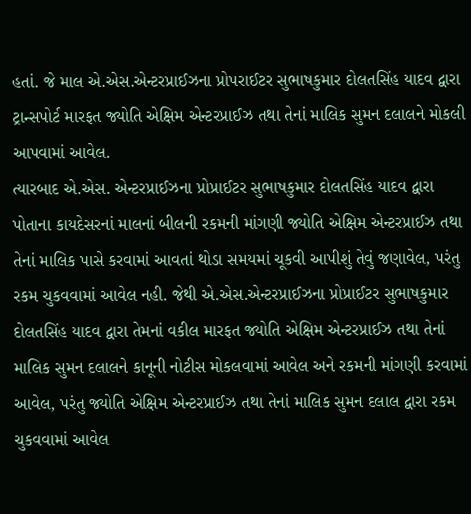હતાં. જે માલ એ.એસ.એન્ટરપ્રાઈઝના પ્રોપરાઈટર સુભાષકુમાર દોલતસિંહ યાદવ દ્વારા ટ્રાન્સપોર્ટ મારફત જ્યોતિ એક્ષિમ એન્ટરપ્રાઈઝ તથા તેનાં માલિક સુમન દલાલને મોકલી આપવામાં આવેલ.
ત્યારબાદ એ.એસ. એન્ટરપ્રાઈઝના પ્રોપ્રાઈટર સુભાષકુમાર દોલતસિંહ યાદવ દ્વારા પોતાના કાયદેસરનાં માલનાં બીલની રકમની માંગણી જ્યોતિ એક્ષિમ એન્ટરપ્રાઈઝ તથા તેનાં માલિક પાસે કરવામાં આવતાં થોડા સમયમાં ચૂકવી આપીશું તેવું જણાવેલ, પરંતુ રકમ ચુકવવામાં આવેલ નહી. જેથી એ.એસ.એન્ટરપ્રાઈઝના પ્રોપ્રાઈટર સુભાષકુમાર દોલતસિંહ યાદવ દ્વારા તેમનાં વકીલ મારફત જ્યોતિ એક્ષિમ એન્ટરપ્રાઈઝ તથા તેનાં માલિક સુમન દલાલને કાનૂની નોટીસ મોકલવામાં આવેલ અને રકમની માંગણી કરવામાં આવેલ, પરંતુ જ્યોતિ એક્ષિમ એન્ટરપ્રાઈઝ તથા તેનાં માલિક સુમન દલાલ દ્વારા રકમ ચુકવવામાં આવેલ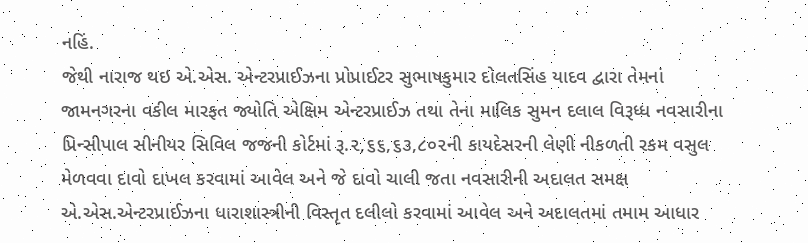નહિં.
જેથી નારાજ થઇ એ.એસ. એન્ટરપ્રાઈઝના પ્રોપ્રાઈટર સુભાષકુમાર દોલતસિંહ યાદવ દ્વારા તેમનાં જામનગરના વકીલ મારફત જ્યોતિ એક્ષિમ એન્ટરપ્રાઈઝ તથા તેના માલિક સુમન દલાલ વિરૂધ્ધ નવસારીના પ્રિન્સીપાલ સીનીયર સિવિલ જજની કોર્ટમાં રૂ.૨,૬૬,૬૩,૮૦૨ની કાયદેસરની લેણી નીકળતી રકમ વસુલ મેળવવા દાવો દાખલ કરવામાં આવેલ અને જે દાવો ચાલી જતા નવસારીની અદાલત સમક્ષ એ.એસ.એન્ટરપ્રાઈઝના ધારાશાસ્ત્રીની વિસ્તૃત દલીલો કરવામાં આવેલ અને અદાલતમાં તમામ આધાર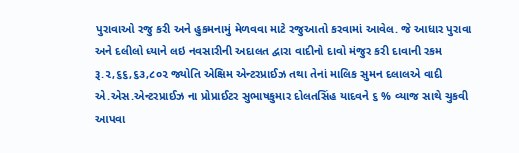પુરાવાઓ રજુ કરી અને હુકમનામું મેળવવા માટે રજુઆતો કરવામાં આવેલ. જે આધાર પુરાવા અને દલીલો ધ્યાને લઇ નવસારીની અદાલત દ્વારા વાદીનો દાવો મંજુર કરી દાવાની રકમ રૂ.૨,૬૬,૬૩,૮૦૨ જ્યોતિ એક્ષિમ એન્ટરપ્રાઈઝ તથા તેનાં માલિક સુમન દલાલએ વાદી એ.એસ.એન્ટરપ્રાઈઝ ના પ્રોપ્રાઈટર સુભાષકુમાર દોલતસિંહ યાદવને ૬ % વ્યાજ સાથે ચુકવી આપવા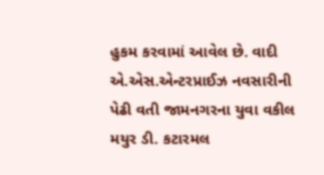હુકમ કરવામાં આવેલ છે. વાદી એ.એસ.એન્ટરપ્રાઈઝ નવસારીની પેઢી વતી જામનગરના યુવા વકીલ મયુર ડી. કટારમલ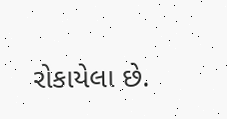રોકાયેલા છે.